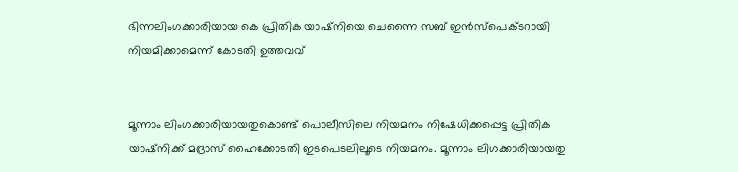ഭിന്നലിംഗക്കാരിയായ കെ പ്രിതിക യാഷ്‌നിയെ ചെന്നൈ സബ് ഇന്‍സ്‌പെക്ടറായി നിയമിക്കാമെന്ന് കോടതി ഉത്തവവ്


മൂന്നാം ലിംഗക്കാരിയായതുകൊണ്ട് പൊലീസിലെ നിയമനം നിഷേധിക്കപ്പെട്ട പ്രിതിക യാഷ്‌നിക്ക് മദ്രാസ് ഹൈക്കോടതി ഇടപെടലിലൂടെ നിയമനം. മൂന്നാം ലിഗക്കാരിയായതു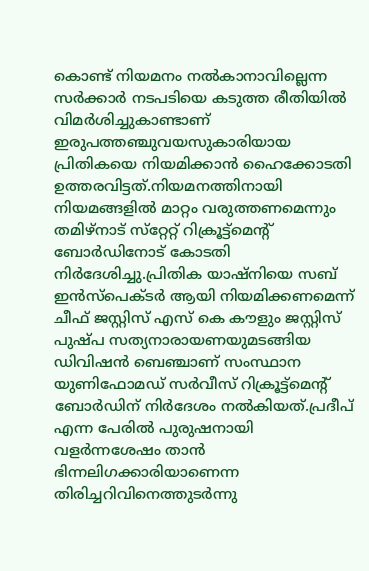കൊണ്ട് നിയമനം നല്‍കാനാവില്ലെന്ന സര്‍ക്കാര്‍ നടപടിയെ കടുത്ത രീതിയില്‍ വിമര്‍ശിച്ചുകാണ്ടാണ് ഇരുപത്തഞ്ചുവയസുകാരിയായ പ്രിതികയെ നിയമിക്കാന്‍ ഹൈക്കോടതി ഉത്തരവിട്ടത്.നിയമനത്തിനായി നിയമങ്ങളില്‍ മാറ്റം വരുത്തണമെന്നും തമിഴ്‌നാട് സ്‌റ്റേറ്റ് റിക്രൂട്ട്‌മെന്റ് ബോര്‍ഡിനോട് കോടതി നിര്‍ദേശിച്ചു.പ്രിതിക യാഷ്‌നിയെ സബ് ഇന്‍സ്‌പെക്ടര്‍ ആയി നിയമിക്കണമെന്ന് ചീഫ് ജസ്റ്റിസ് എസ് കെ കൗളും ജസ്റ്റിസ് പുഷ്പ സത്യനാരായണയുമടങ്ങിയ ഡിവിഷന്‍ ബെഞ്ചാണ് സംസ്ഥാന യുണിഫോമഡ് സര്‍വീസ് റിക്രൂട്ട്‌മെന്റ് ബോര്‍ഡിന് നിര്‍ദേശം നല്‍കിയത്.പ്രദീപ് എന്ന പേരില്‍ പുരുഷനായി വളര്‍ന്നശേഷം താന്‍ ഭിന്നലിഗക്കാരിയാണെന്ന തിരിച്ചറിവിനെത്തുടര്‍ന്നു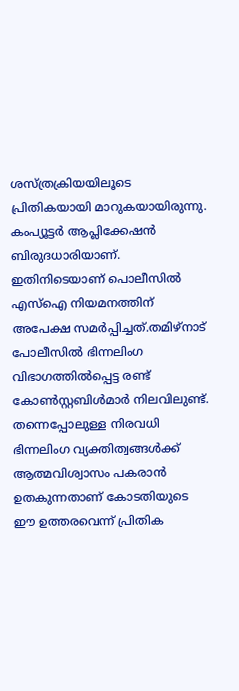ശസ്ത്രക്രിയയിലൂടെ പ്രിതികയായി മാറുകയായിരുന്നു. കംപ്യൂട്ടര്‍ ആപ്ലിക്കേഷന്‍ ബിരുദധാരിയാണ്. ഇതിനിടെയാണ് പൊലീസില്‍ എസ്‌ഐ നിയമനത്തിന് അപേക്ഷ സമര്‍പ്പിച്ചത്.തമിഴ്‌നാട് പോലീസില്‍ ഭിന്നലിംഗ വിഭാഗത്തില്‍പ്പെട്ട രണ്ട് കോണ്‍സ്റ്റബിള്‍മാര്‍ നിലവിലുണ്ട്. തന്നെപ്പോലുള്ള നിരവധി ഭിന്നലിംഗ വ്യക്തിത്വങ്ങള്‍ക്ക് ആത്മവിശ്വാസം പകരാന്‍ ഉതകുന്നതാണ് കോടതിയുടെ ഈ ഉത്തരവെന്ന് പ്രിതിക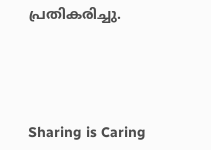പ്രതികരിച്ചു.




Sharing is Caring